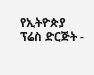የኢትዮጵያ ፕሬስ ድርጅት -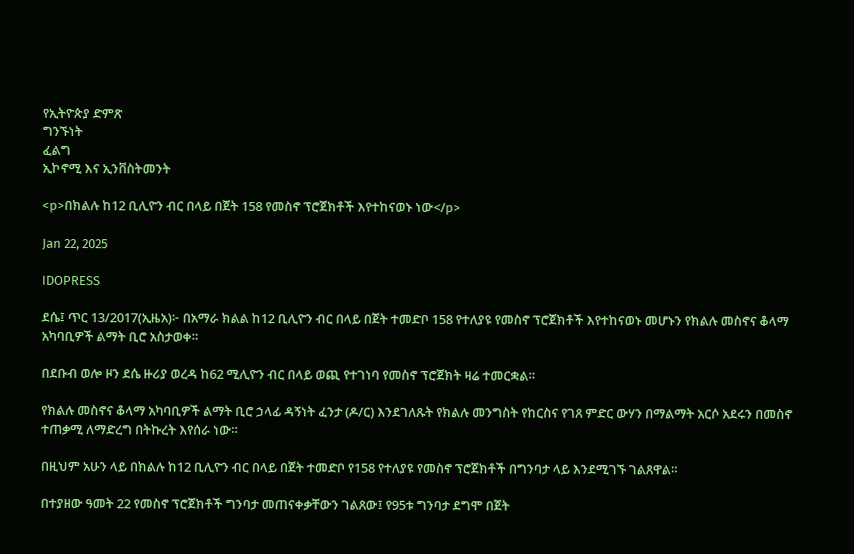የኢትዮጵያ ድምጽ
ግንኙነት
ፈልግ
ኢኮኖሚ እና ኢንቨስትመንት

<p>በክልሉ ከ12 ቢሊዮን ብር በላይ በጀት 158 የመስኖ ፕሮጀክቶች እየተከናወኑ ነው</p>

Jan 22, 2025

IDOPRESS

ደሴ፤ ጥር 13/2017(ኢዜአ)፦ በአማራ ክልል ከ12 ቢሊዮን ብር በላይ በጀት ተመድቦ 158 የተለያዩ የመስኖ ፕሮጀክቶች እየተከናወኑ መሆኑን የክልሉ መስኖና ቆላማ አካባቢዎች ልማት ቢሮ አስታወቀ።

በደቡብ ወሎ ዞን ደሴ ዙሪያ ወረዳ ከ62 ሚሊዮን ብር በላይ ወጪ የተገነባ የመስኖ ፕሮጀክት ዛሬ ተመርቋል።

የክልሉ መስኖና ቆላማ አካባቢዎች ልማት ቢሮ ኃላፊ ዳኝነት ፈንታ (ዶ/ር) እንደገለጹት የክልሉ መንግስት የከርስና የገጸ ምድር ውሃን በማልማት አርሶ አደሩን በመስኖ ተጠቃሚ ለማድረግ በትኩረት እየሰራ ነው።

በዚህም አሁን ላይ በክልሉ ከ12 ቢሊዮን ብር በላይ በጀት ተመድቦ የ158 የተለያዩ የመስኖ ፕሮጀክቶች በግንባታ ላይ እንደሚገኙ ገልጸዋል።

በተያዘው ዓመት 22 የመስኖ ፕሮጀክቶች ግንባታ መጠናቀቃቸውን ገልጸው፤ የ95ቱ ግንባታ ደግሞ በጀት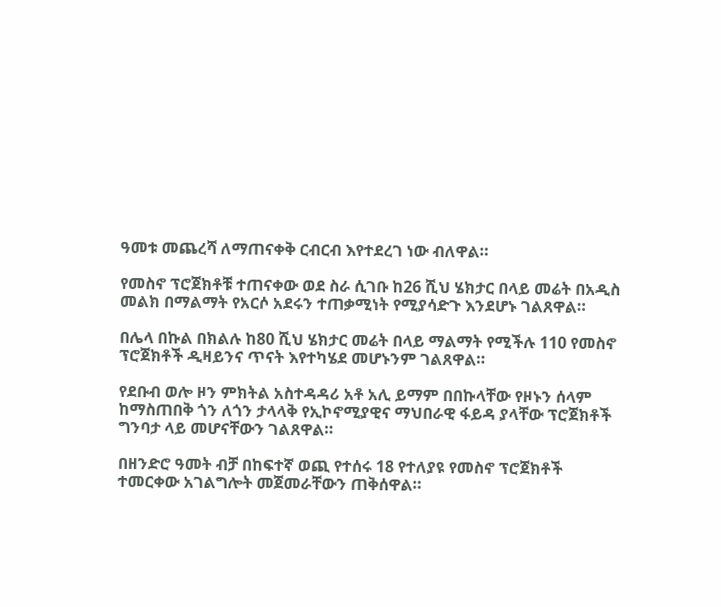ዓመቱ መጨረሻ ለማጠናቀቅ ርብርብ እየተደረገ ነው ብለዋል።

የመስኖ ፕሮጀክቶቹ ተጠናቀው ወደ ስራ ሲገቡ ከ26 ሺህ ሄክታር በላይ መሬት በአዲስ መልክ በማልማት የአርሶ አደሩን ተጠቃሚነት የሚያሳድጉ እንደሆኑ ገልጸዋል።

በሌላ በኩል በክልሉ ከ80 ሺህ ሄክታር መሬት በላይ ማልማት የሚችሉ 110 የመስኖ ፕሮጀክቶች ዲዛይንና ጥናት እየተካሄደ መሆኑንም ገልጸዋል።

የደቡብ ወሎ ዞን ምክትል አስተዳዳሪ አቶ አሊ ይማም በበኩላቸው የዞኑን ሰላም ከማስጠበቅ ጎን ለጎን ታላላቅ የኢኮኖሚያዊና ማህበራዊ ፋይዳ ያላቸው ፕሮጀክቶች ግንባታ ላይ መሆናቸውን ገልጸዋል።

በዘንድሮ ዓመት ብቻ በከፍተኛ ወጪ የተሰሩ 18 የተለያዩ የመስኖ ፕሮጀክቶች ተመርቀው አገልግሎት መጀመራቸውን ጠቅሰዋል።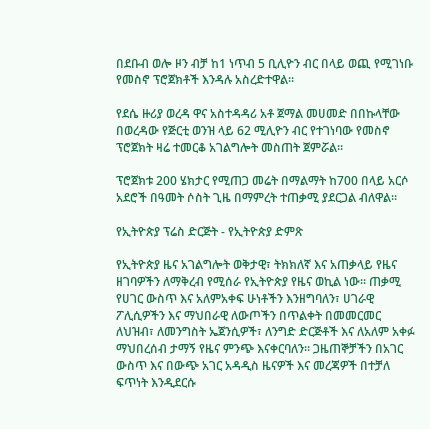በደቡብ ወሎ ዞን ብቻ ከ1 ነጥብ 5 ቢሊዮን ብር በላይ ወጪ የሚገነቡ የመስኖ ፕሮጀክቶች እንዳሉ አስረድተዋል።

የደሴ ዙሪያ ወረዳ ዋና አስተዳዳሪ አቶ ጀማል መሀመድ በበኩላቸው በወረዳው የጅርቲ ወንዝ ላይ 62 ሚሊዮን ብር የተገነባው የመስኖ ፕሮጀክት ዛሬ ተመርቆ አገልግሎት መስጠት ጀምሯል።

ፕሮጀክቱ 200 ሄክታር የሚጠጋ መሬት በማልማት ከ700 በላይ አርሶ አደሮች በዓመት ሶስት ጊዜ በማምረት ተጠቃሚ ያደርጋል ብለዋል።

የኢትዮጵያ ፕሬስ ድርጅት - የኢትዮጵያ ድምጽ

የኢትዮጵያ ዜና አገልግሎት ወቅታዊ፣ ትክክለኛ እና አጠቃላይ የዜና ዘገባዎችን ለማቅረብ የሚሰራ የኢትዮጵያ የዜና ወኪል ነው። ጠቃሚ የሀገር ውስጥ እና አለምአቀፍ ሁነቶችን እንዘግባለን፣ ሀገራዊ ፖሊሲዎችን እና ማህበራዊ ለውጦችን በጥልቀት በመመርመር ለህዝብ፣ ለመንግስት ኤጀንሲዎች፣ ለንግድ ድርጅቶች እና ለአለም አቀፉ ማህበረሰብ ታማኝ የዜና ምንጭ እናቀርባለን። ጋዜጠኞቻችን በአገር ውስጥ እና በውጭ አገር አዳዲስ ዜናዎች እና መረጃዎች በተቻለ ፍጥነት እንዲደርሱ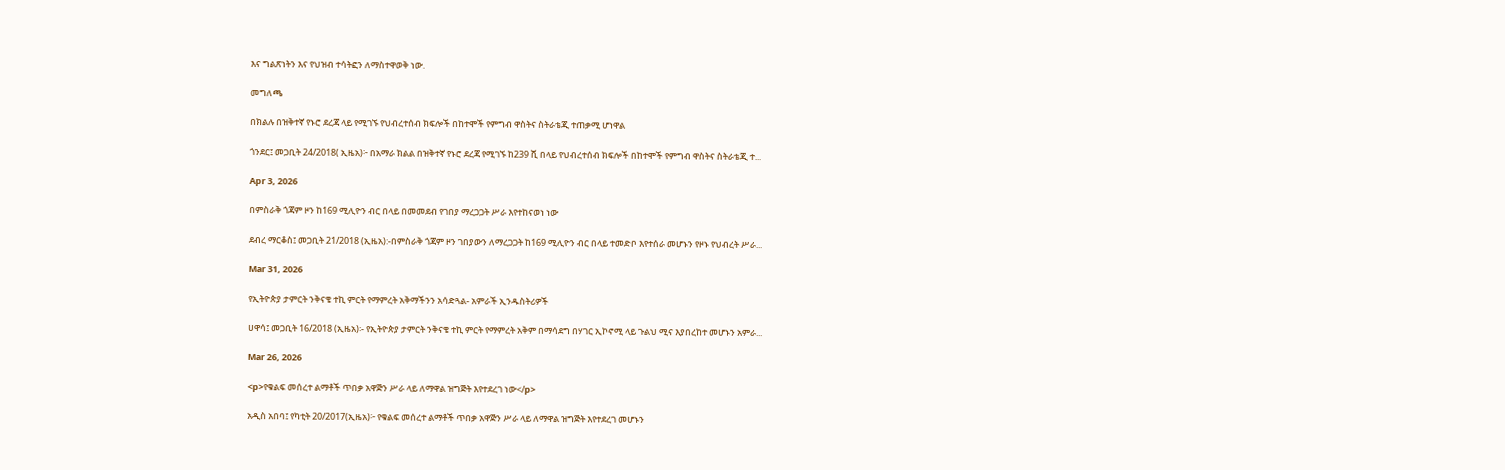እና ግልጽነትን እና የህዝብ ተሳትፎን ለማስተዋወቅ ነው.

መግለጫ

በክልሉ በዝቅተኛ የኑሮ ደረጃ ላይ የሚገኙ የህብረተሰብ ክፍሎች በከተሞች የምግብ ዋስትና ስትራቴጂ ተጠቃሚ ሆነዋል

ጎንደር፤ መጋቢት 24/2018( ኢዜአ)፦ በአማራ ክልል በዝቅተኛ የኑሮ ደረጃ የሚገኙ ከ239 ሺ በላይ የህብረተሰብ ክፍሎች በከተሞች የምግብ ዋስትና ስትራቴጂ ተ...

Apr 3, 2026

በምስራቅ ጎጃም ዞን ከ169 ሚሊዮን ብር በላይ በመመደብ የገበያ ማረጋጋት ሥራ እየተከናወነ ነው

ደብረ ማርቆስ፤ መጋቢት 21/2018 (ኢዜአ):-በምስራቅ ጎጃም ዞን ገበያውን ለማረጋጋት ከ169 ሚሊዮን ብር በላይ ተመድቦ እየተሰራ መሆኑን የዞኑ የህብረት ሥራ...

Mar 31, 2026

የኢትዮጵያ ታምርት ንቅናቄ ተኪ ምርት የማምረት አቅማችንን አሳድጓል- አምራች ኢንዱስትሪዎች

ሀዋሳ፤ መጋቢት 16/2018 (ኢዜአ)፡- የኢትዮጵያ ታምርት ንቅናቄ ተኪ ምርት የማምረት አቅም በማሳደግ በሃገር ኢኮኖሚ ላይ ጉልህ ሚና እያበረከተ መሆኑን አምራ...

Mar 26, 2026

<p>የቁልፍ መሰረተ ልማቶች ጥበቃ አዋጅን ሥራ ላይ ለማዋል ዝግጅት እየተደረገ ነው</p>

አዲስ አበባ፤ የካቲት 20/2017(ኢዜአ)፦ የቁልፍ መሰረተ ልማቶች ጥበቃ አዋጅን ሥራ ላይ ለማዋል ዝግጅት እየተደረገ መሆኑን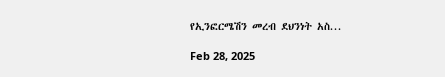የኢንፎርሜሽን መረብ ደህንነት አስ...

Feb 28, 2025